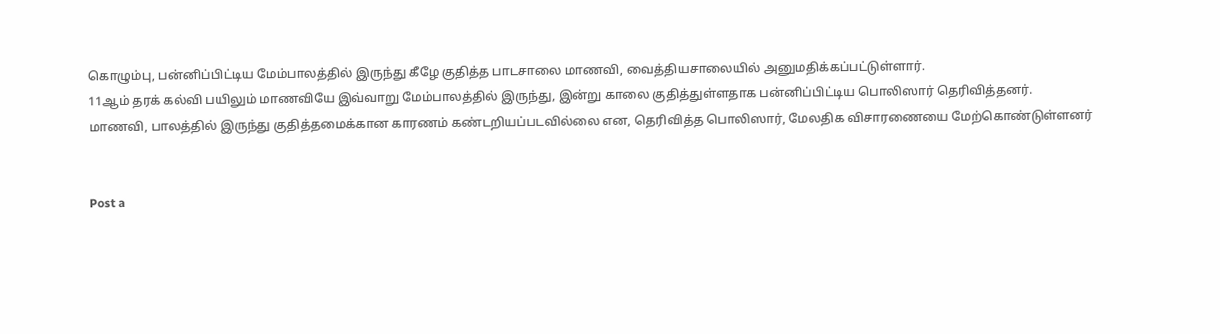கொழும்பு, பன்னிப்பிட்டிய மேம்பாலத்தில் இருந்து கீழே குதித்த பாடசாலை மாணவி, வைத்தியசாலையில் அனுமதிக்கப்பட்டுள்ளார்.
11ஆம் தரக் கல்வி பயிலும் மாணவியே இவ்வாறு மேம்பாலத்தில் இருந்து, இன்று காலை குதித்துள்ளதாக பன்னிப்பிட்டிய பொலிஸார் தெரிவித்தனர்.
மாணவி, பாலத்தில் இருந்து குதித்தமைக்கான காரணம் கண்டறியப்படவில்லை என, தெரிவித்த பொலிஸார், மேலதிக விசாரணையை மேற்கொண்டுள்ளனர்


Post a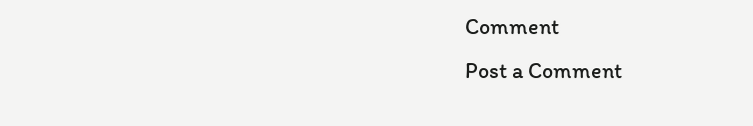Comment
Post a Comment